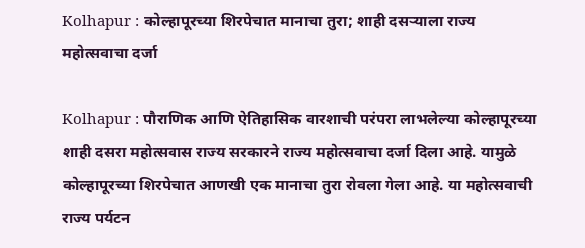Kolhapur : कोल्हापूरच्या शिरपेचात मानाचा तुरा; शाही दसऱ्याला राज्य महोत्सवाचा दर्जा

Kolhapur : पौराणिक आणि ऐतिहासिक वारशाची परंपरा लाभलेल्या कोल्हापूरच्या शाही दसरा महोत्सवास राज्य सरकारने राज्य महोत्सवाचा दर्जा दिला आहे. यामुळे कोल्हापूरच्या शिरपेचात आणखी एक मानाचा तुरा रोवला गेला आहे. या महोत्सवाची राज्य पर्यटन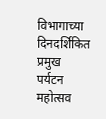विभागाच्या दिनदर्शिकित प्रमुख पर्यटन महोत्सव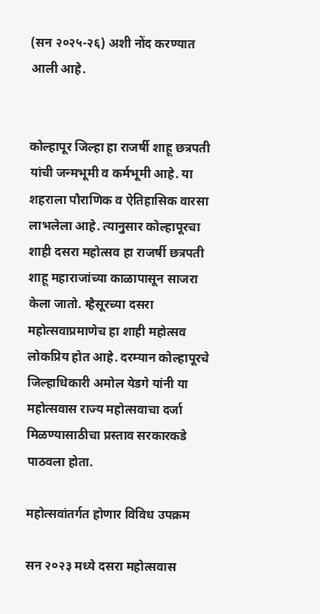(सन २०२५-२६) अशी नोंद करण्यात आली आहे.


कोल्हापूर जिल्हा हा राजर्षी शाहू छत्रपती यांची जन्मभूमी व कर्मभूमी आहे. या शहराला पौराणिक व ऐतिहासिक वारसा लाभलेला आहे. त्यानुसार कोल्हापूरचा शाही दसरा महोत्सव हा राजर्षी छत्रपती शाहू महाराजांच्या काळापासून साजरा केला जातो. म्हैसूरच्या दसरा महोत्सवाप्रमाणेच हा शाही महोत्सव लोकप्रिय होत आहे. दरम्यान कोल्हापूरचे जिल्हाधिकारी अमोल येडगे यांनी या महोत्सवास राज्य महोत्सवाचा दर्जा मिळण्यासाठीचा प्रस्ताव सरकारकडे पाठवला होता.

महोत्सवांतर्गत होणार विविध उपक्रम

सन २०२३ मध्ये दसरा महोत्सवास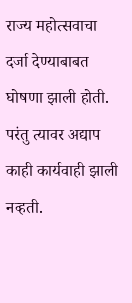राज्य महोत्सवाचा दर्जा देण्याबाबत घोषणा झाली होती. परंतु त्यावर अद्याप काही कार्यवाही झाली नव्हती.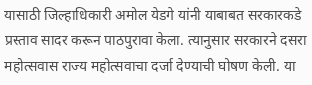यासाठी जिल्हाधिकारी अमोल येडगे यांनी याबाबत सरकारकडे प्रस्ताव सादर करून पाठपुरावा केला. त्यानुसार सरकारने दसरा महोत्सवास राज्य महोत्सवाचा दर्जा देण्याची घोषण केली. या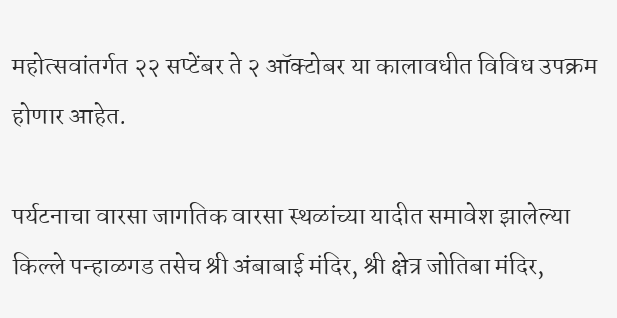महोत्सवांतर्गत २२ सप्टेंबर ते २ ऑक्टोबर या कालावधीत विविध उपक्रम होणार आहेत.

पर्यटनाचा वारसा जागतिक वारसा स्थळांच्या यादीत समावेश झालेल्या किल्ले पन्हाळगड तसेच श्री अंबाबाई मंदिर, श्री क्षेत्र जोतिबा मंदिर,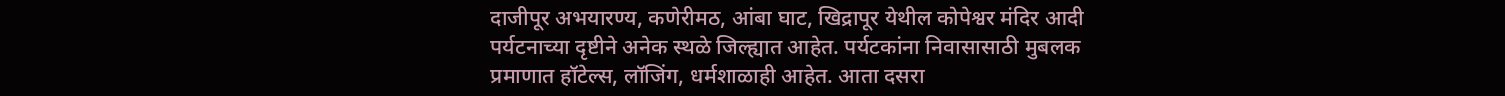दाजीपूर अभयारण्य, कणेरीमठ, आंबा घाट, खिद्रापूर येथील कोपेश्वर मंदिर आदी पर्यटनाच्या दृष्टीने अनेक स्थळे जिल्ह्यात आहेत. पर्यटकांना निवासासाठी मुबलक प्रमाणात हॉटेल्स, लॉजिंग, धर्मशाळाही आहेत. आता दसरा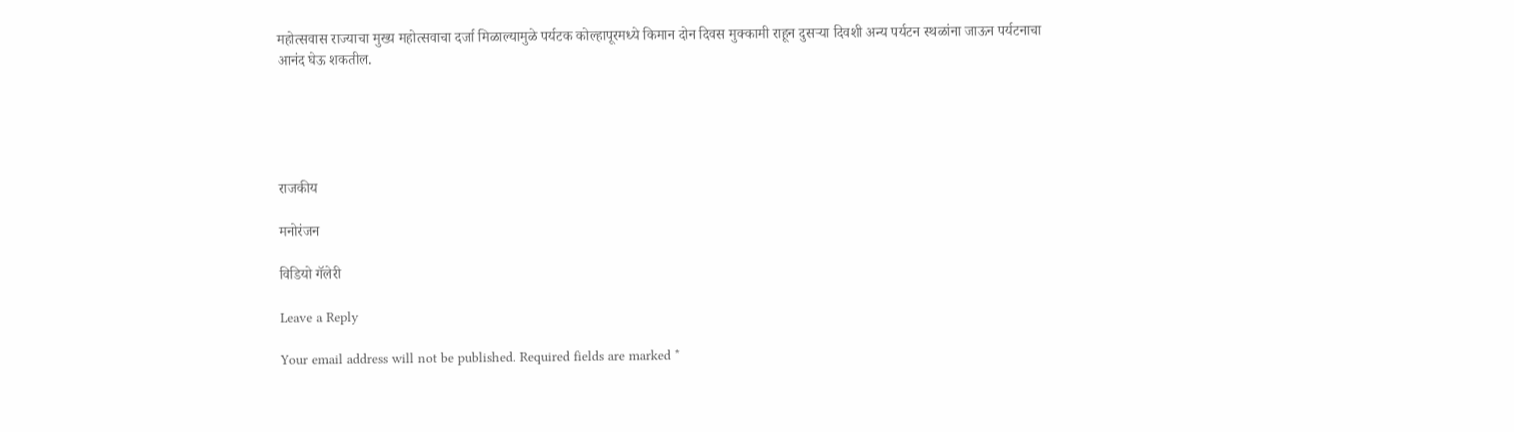महोत्सवास राज्याचा मुख्य महोत्सवाचा दर्जा मिळाल्यामुळे पर्यटक कोल्हापूरमध्ये किमान दोन दिवस मुक्कामी राहून दुसऱ्या दिवशी अन्य पर्यटन स्थळांना जाऊन पर्यटनाचा आनंद घेऊ शकतील.





राजकीय

मनोरंजन

विडियो गॅलेरी

Leave a Reply

Your email address will not be published. Required fields are marked *